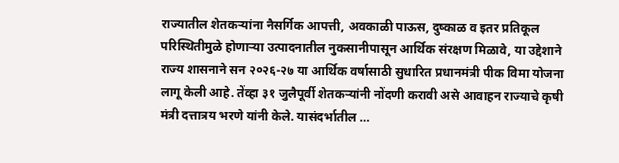राज्यातील शेतकऱ्यांना नैसर्गिक आपत्ती, अवकाळी पाऊस, दुष्काळ व इतर प्रतिकूल परिस्थितीमुळे होणाऱ्या उत्पादनातील नुकसानीपासून आर्थिक संरक्षण मिळावे, या उद्देशाने राज्य शासनाने सन २०२६-२७ या आर्थिक वर्षासाठी सुधारित प्रधानमंत्री पीक विमा योजना लागू केली आहे. तेंव्हा ३१ जुलैपूर्वी शेतकऱ्यांनी नोंदणी करावी असे आवाहन राज्याचे कृषी मंत्री दत्तात्रय भरणे यांनी केले. यासंदर्भातील …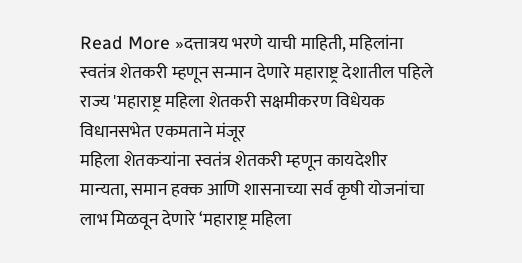Read More »दत्तात्रय भरणे याची माहिती, महिलांना स्वतंत्र शेतकरी म्हणून सन्मान देणारे महाराष्ट्र देशातील पहिले राज्य 'महाराष्ट्र महिला शेतकरी सक्षमीकरण विधेयक विधानसभेत एकमताने मंजूर
महिला शेतकऱ्यांना स्वतंत्र शेतकरी म्हणून कायदेशीर मान्यता, समान हक्क आणि शासनाच्या सर्व कृषी योजनांचा लाभ मिळवून देणारे ‘महाराष्ट्र महिला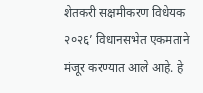शेतकरी सक्षमीकरण विधेयक २०२६’ विधानसभेत एकमताने मंजूर करण्यात आले आहे. हे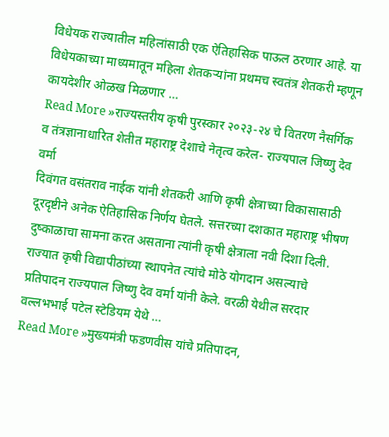विधेयक राज्यातील महिलांसाठी एक ऐतिहासिक पाऊल ठरणार आहे. या विधेयकाच्या माध्यमातून महिला शेतकऱ्यांना प्रथमच स्वतंत्र शेतकरी म्हणून कायदेशीर ओळख मिळणार …
Read More »राज्यस्तरीय कृषी पुरस्कार २०२३-२४ चे वितरण नैसर्गिक व तंत्रज्ञानाधारित शेतीत महाराष्ट्र देशाचे नेतृत्व करेल- राज्यपाल जिष्णु देव वर्मा
दिवंगत वसंतराव नाईक यांनी शेतकरी आणि कृषी क्षेत्राच्या विकासासाठी दूरदृष्टीने अनेक ऐतिहासिक निर्णय घेतले. सत्तरच्या दशकात महाराष्ट्र भीषण दुष्काळाचा सामना करत असताना त्यांनी कृषी क्षेत्राला नवी दिशा दिली. राज्यात कृषी विद्यापीठांच्या स्थापनेत त्यांचे मोठे योगदान असल्याचे प्रतिपादन राज्यपाल जिष्णु देव वर्मा यांनी केले. वरळी येथील सरदार वल्लभभाई पटेल स्टेडियम येथे …
Read More »मुख्यमंत्री फडणवीस यांचे प्रतिपादन,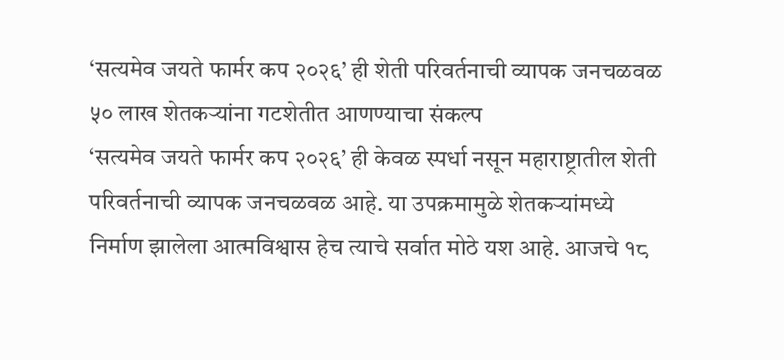‘सत्यमेव जयते फार्मर कप २०२६’ ही शेती परिवर्तनाची व्यापक जनचळवळ ५० लाख शेतकऱ्यांना गटशेतीत आणण्याचा संकल्प
‘सत्यमेव जयते फार्मर कप २०२६’ ही केवळ स्पर्धा नसून महाराष्ट्रातील शेती परिवर्तनाची व्यापक जनचळवळ आहे. या उपक्रमामुळे शेतकऱ्यांमध्ये निर्माण झालेला आत्मविश्वास हेच त्याचे सर्वात मोठे यश आहे. आजचे १८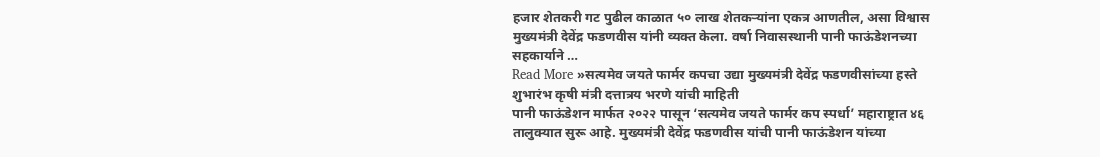हजार शेतकरी गट पुढील काळात ५० लाख शेतकऱ्यांना एकत्र आणतील, असा विश्वास मुख्यमंत्री देवेंद्र फडणवीस यांनी व्यक्त केला. वर्षा निवासस्थानी पानी फाऊंडेशनच्या सहकार्याने …
Read More »सत्यमेव जयते फार्मर कपचा उद्या मुख्यमंत्री देवेंद्र फडणवीसांच्या हस्ते शुभारंभ कृषी मंत्री दत्तात्रय भरणे यांची माहिती
पानी फाऊंडेशन मार्फत २०२२ पासून ‘सत्यमेव जयते फार्मर कप स्पर्धा’ महाराष्ट्रात ४६ तालुक्यात सुरू आहे. मुख्यमंत्री देवेंद्र फडणवीस यांची पानी फाऊंडेशन यांच्या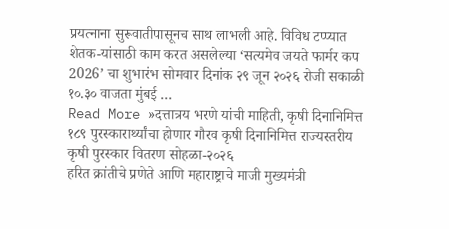प्रयत्नाना सुरूवातीपासूनच साथ लाभली आहे. विविध टप्प्यात शेतक-यांसाठी काम करत असलेल्या ‘सत्यमेव जयते फार्मर कप 2026’ चा शुभारंभ सोमवार दिनांक २९ जून २०२६ रोजी सकाळी १०.३० वाजता मुंबई …
Read More »दत्तात्रय भरणे यांची माहिती, कृषी दिनानिमित्त १८९ पुरस्कारार्थ्यांचा होणार गौरव कृषी दिनानिमित्त राज्यस्तरीय कृषी पुरस्कार वितरण सोहळा-२०२६
हरित क्रांतीचे प्रणेते आणि महाराष्ट्राचे माजी मुख्यमंत्री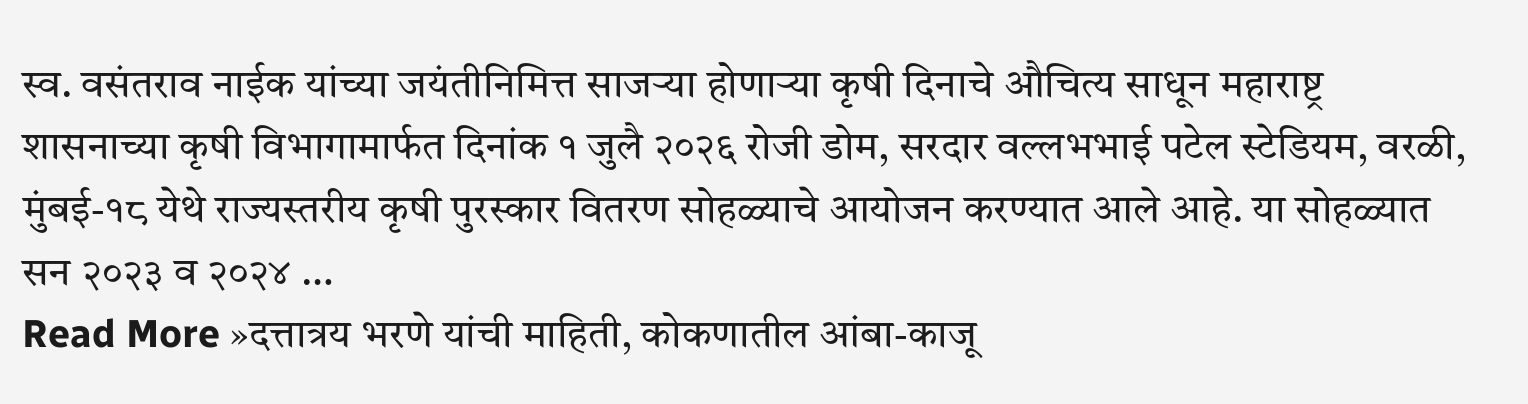स्व. वसंतराव नाईक यांच्या जयंतीनिमित्त साजऱ्या होणाऱ्या कृषी दिनाचे औचित्य साधून महाराष्ट्र शासनाच्या कृषी विभागामार्फत दिनांक १ जुलै २०२६ रोजी डोम, सरदार वल्लभभाई पटेल स्टेडियम, वरळी, मुंबई-१८ येथे राज्यस्तरीय कृषी पुरस्कार वितरण सोहळ्याचे आयोजन करण्यात आले आहे. या सोहळ्यात सन २०२३ व २०२४ …
Read More »दत्तात्रय भरणे यांची माहिती, कोकणातील आंबा-काजू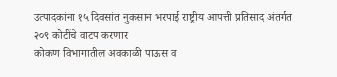उत्पादकांना १५ दिवसांत नुकसान भरपाई राष्ट्रीय आपत्ती प्रतिसाद अंतर्गत २०९ कोटींचे वाटप करणार
कोकण विभागातील अवकाळी पाऊस व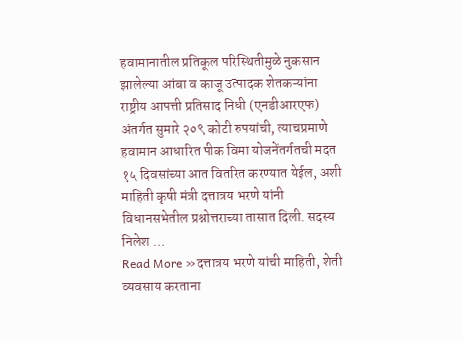हवामानातील प्रतिकूल परिस्थितीमुळे नुकसान झालेल्या आंबा व काजू उत्पादक शेतकऱ्यांना राष्ट्रीय आपत्ती प्रतिसाद निधी (एनडीआरएफ) अंतर्गत सुमारे २०९ कोटी रुपयांची, त्याचप्रमाणे हवामान आधारित पीक विमा योजनेंतर्गतची मदत १५ दिवसांच्या आत वितरित करण्यात येईल, अशी माहिती कृषी मंत्री दत्तात्रय भरणे यांनी विधानसभेतील प्रश्नोत्तराच्या तासात दिली. सदस्य निलेश …
Read More »दत्तात्रय भरणे यांची माहिती, शेती व्यवसाय करताना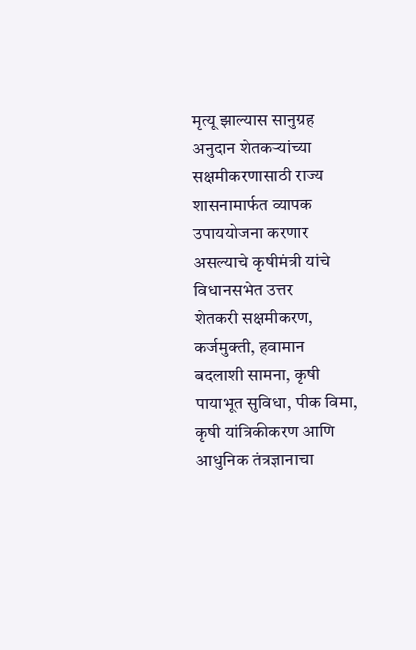मृत्यू झाल्यास सानुग्रह अनुदान शेतकऱ्यांच्या सक्षमीकरणासाठी राज्य शासनामार्फत व्यापक उपाययोजना करणार असल्याचे कृषीमंत्री यांचे विधानसभेत उत्तर
शेतकरी सक्षमीकरण, कर्जमुक्ती, हवामान बदलाशी सामना, कृषी पायाभूत सुविधा, पीक विमा, कृषी यांत्रिकीकरण आणि आधुनिक तंत्रज्ञानाचा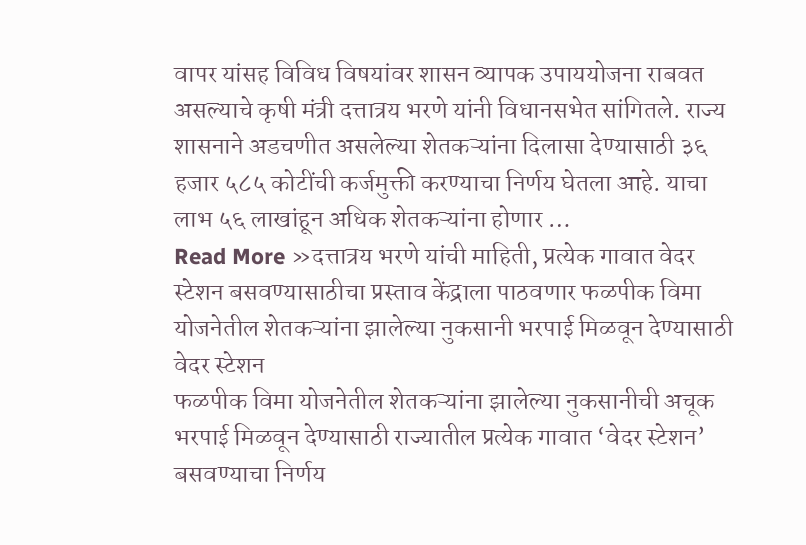वापर यांसह विविध विषयांवर शासन व्यापक उपाययोजना राबवत असल्याचे कृषी मंत्री दत्तात्रय भरणे यांनी विधानसभेत सांगितले. राज्य शासनाने अडचणीत असलेल्या शेतकऱ्यांना दिलासा देण्यासाठी ३६ हजार ५८५ कोटींची कर्जमुक्ती करण्याचा निर्णय घेतला आहे. याचा लाभ ५६ लाखांहून अधिक शेतकऱ्यांना होणार …
Read More »दत्तात्रय भरणे यांची माहिती, प्रत्येक गावात वेदर स्टेशन बसवण्यासाठीचा प्रस्ताव केंद्राला पाठवणार फळपीक विमा योजनेतील शेतकऱ्यांना झालेल्या नुकसानी भरपाई मिळवून देण्यासाठी वेदर स्टेशन
फळपीक विमा योजनेतील शेतकऱ्यांना झालेल्या नुकसानीची अचूक भरपाई मिळवून देण्यासाठी राज्यातील प्रत्येक गावात ‘वेदर स्टेशन’ बसवण्याचा निर्णय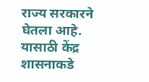राज्य सरकारने घेतला आहे. यासाठी केंद्र शासनाकडे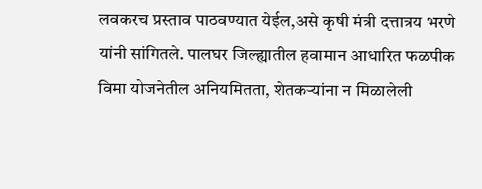लवकरच प्रस्ताव पाठवण्यात येईल,असे कृषी मंत्री दत्तात्रय भरणे यांनी सांगितले. पालघर जिल्ह्यातील हवामान आधारित फळपीक विमा योजनेतील अनियमितता, शेतकऱ्यांना न मिळालेली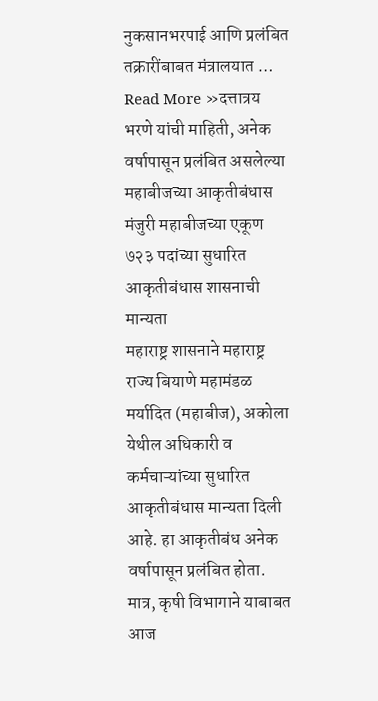नुकसानभरपाई आणि प्रलंबित तक्रारींबाबत मंत्रालयात …
Read More »दत्तात्रय भरणे यांची माहिती, अनेक वर्षापासून प्रलंबित असलेल्या महाबीजच्या आकृतीबंधास मंजुरी महाबीजच्या एकूण ७२३ पदांच्या सुधारित आकृतीबंधास शासनाची मान्यता
महाराष्ट्र शासनाने महाराष्ट्र राज्य बियाणे महामंडळ मर्यादित (महाबीज), अकोला येथील अधिकारी व कर्मचाऱ्यांच्या सुधारित आकृतीबंधास मान्यता दिली आहे. हा आकृतीबंध अनेक वर्षापासून प्रलंबित होता. मात्र, कृषी विभागाने याबाबत आज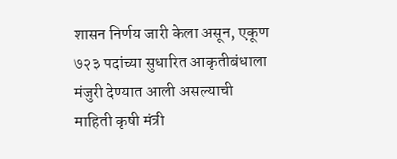शासन निर्णय जारी केला असून, एकूण ७२३ पदांच्या सुधारित आकृतीबंधाला मंजुरी देण्यात आली असल्याची माहिती कृषी मंत्री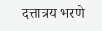दत्तात्रय भरणे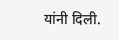यांनी दिली.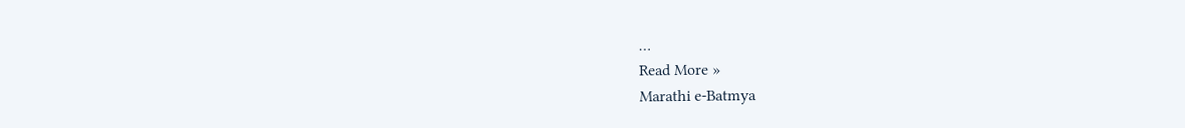…
Read More »
Marathi e-Batmya